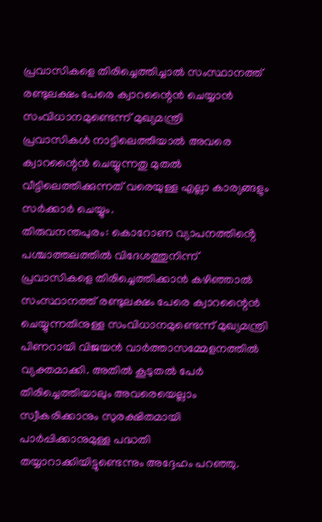പ്രവാസികളെ തിരിച്ചെത്തിച്ചാൽ സംസ്ഥാനത്ത് രണ്ടുലക്ഷം പേരെ ക്വാറന്റൈൻ ചെയ്യാൻ സംവിധാനമുണ്ടെന്ന് മുഖ്യമന്ത്രി
പ്രവാസികൾ നാട്ടിലെത്തിയാൽ അവരെ ക്വാറന്റൈൻ ചെയ്യുന്നതു മുതൽ വീട്ടിലെത്തിക്കുന്നത് വരെയുള്ള എല്ലാ കാര്യങ്ങളും സർക്കാർ ചെയ്യും.
തിരുവനന്തപുരം: കൊറോണ വ്യാപനത്തിൻ്റെ പശ്ചാത്തലത്തിൽ വിദേശത്തുനിന്ന് പ്രവാസികളെ തിരിച്ചെത്തിക്കാൻ കഴിഞ്ഞാൽ സംസ്ഥാനത്ത് രണ്ടുലക്ഷം പേരെ ക്വാറന്റൈൻ ചെയ്യുന്നതിനുള്ള സംവിധാനമുണ്ടെന്ന് മുഖ്യമന്ത്രി പിണറായി വിജയൻ വാർത്താസമ്മേളനത്തിൽ വ്യക്തമാക്കി. അതിൽ കൂടുതൽ പേർ തിരിച്ചെത്തിയാലും അവരെയെല്ലാം സ്വീകരിക്കാനും സുരക്ഷിതമായി പാർപ്പിക്കാനുമുള്ള പദ്ധതി തയ്യാറാക്കിയിട്ടുണ്ടെന്നും അദ്ദേഹം പറഞ്ഞു.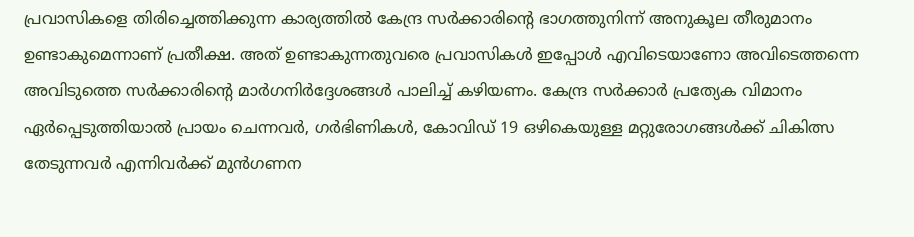പ്രവാസികളെ തിരിച്ചെത്തിക്കുന്ന കാര്യത്തിൽ കേന്ദ്ര സർക്കാരിന്റെ ഭാഗത്തുനിന്ന് അനുകൂല തീരുമാനം ഉണ്ടാകുമെന്നാണ് പ്രതീക്ഷ. അത് ഉണ്ടാകുന്നതുവരെ പ്രവാസികൾ ഇപ്പോൾ എവിടെയാണോ അവിടെത്തന്നെ അവിടുത്തെ സർക്കാരിന്റെ മാർഗനിർദ്ദേശങ്ങൾ പാലിച്ച് കഴിയണം. കേന്ദ്ര സർക്കാർ പ്രത്യേക വിമാനം ഏർപ്പെടുത്തിയാൽ പ്രായം ചെന്നവർ, ഗർഭിണികൾ, കോവിഡ് 19 ഒഴികെയുള്ള മറ്റുരോഗങ്ങൾക്ക് ചികിത്സ തേടുന്നവർ എന്നിവർക്ക് മുൻഗണന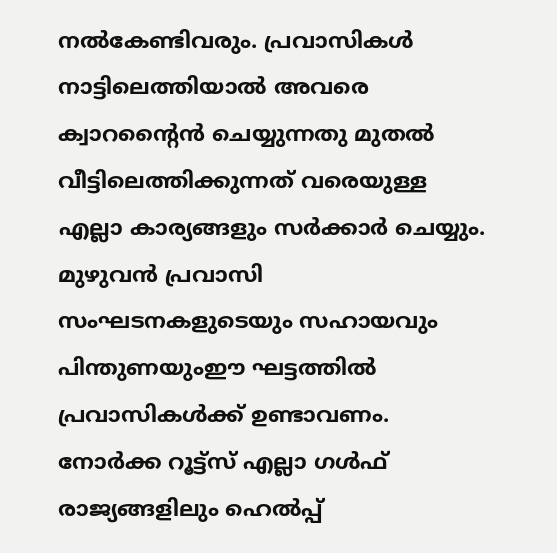നൽകേണ്ടിവരും. പ്രവാസികൾ നാട്ടിലെത്തിയാൽ അവരെ ക്വാറന്റൈൻ ചെയ്യുന്നതു മുതൽ വീട്ടിലെത്തിക്കുന്നത് വരെയുള്ള എല്ലാ കാര്യങ്ങളും സർക്കാർ ചെയ്യും.
മുഴുവൻ പ്രവാസി സംഘടനകളുടെയും സഹായവും പിന്തുണയുംഈ ഘട്ടത്തിൽ പ്രവാസികൾക്ക് ഉണ്ടാവണം. നോർക്ക റൂട്ട്സ് എല്ലാ ഗൾഫ് രാജ്യങ്ങളിലും ഹെൽപ്പ്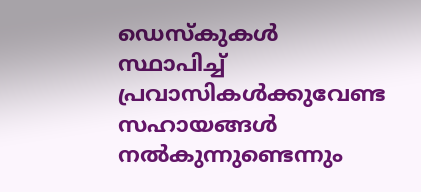ഡെസ്കുകൾ സ്ഥാപിച്ച് പ്രവാസികൾക്കുവേണ്ട സഹായങ്ങൾ നൽകുന്നുണ്ടെന്നും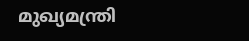മുഖ്യമന്ത്രി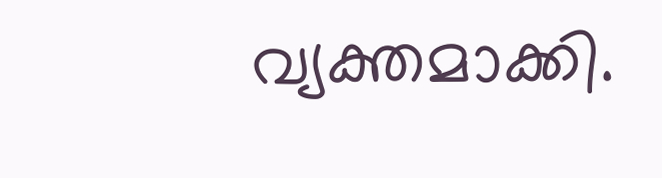വ്യക്തമാക്കി.